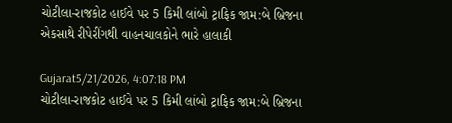ચોટીલા-રાજકોટ હાઈવે પર 5 કિમી લાંબો ટ્રાફિક જામ:બે બ્રિજના એકસાથે રીપેરીંગથી વાહનચાલકોને ભારે હાલાકી

Gujarat5/21/2026, 4:07:18 PM
ચોટીલા-રાજકોટ હાઈવે પર 5 કિમી લાંબો ટ્રાફિક જામ:બે બ્રિજના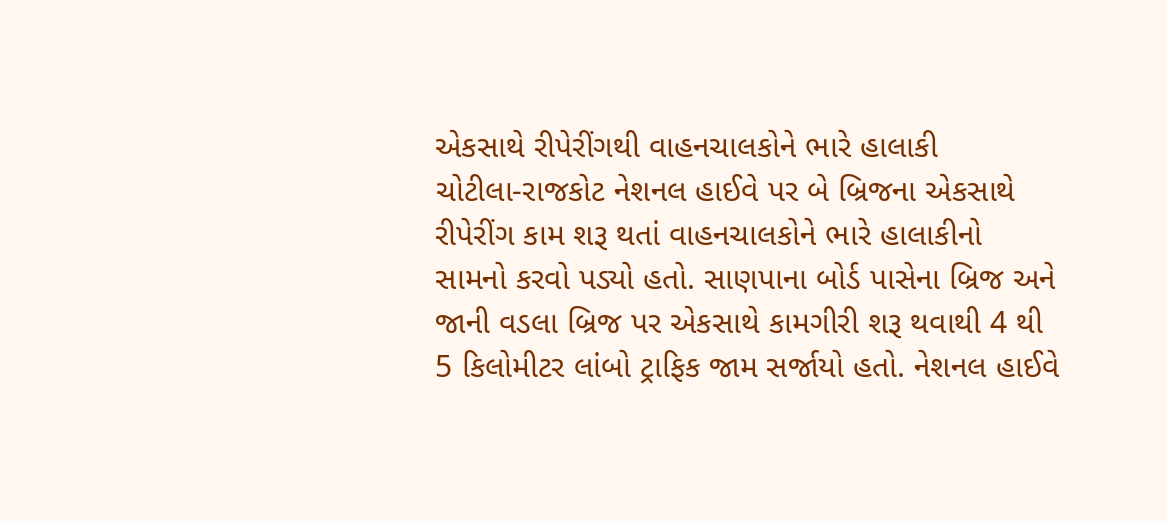એકસાથે રીપેરીંગથી વાહનચાલકોને ભારે હાલાકી
ચોટીલા-રાજકોટ નેશનલ હાઈવે પર બે બ્રિજના એકસાથે રીપેરીંગ કામ શરૂ થતાં વાહનચાલકોને ભારે હાલાકીનો સામનો કરવો પડ્યો હતો. સાણપાના બોર્ડ પાસેના બ્રિજ અને જાની વડલા બ્રિજ પર એકસાથે કામગીરી શરૂ થવાથી 4 થી 5 કિલોમીટર લાંબો ટ્રાફિક જામ સર્જાયો હતો. નેશનલ હાઈવે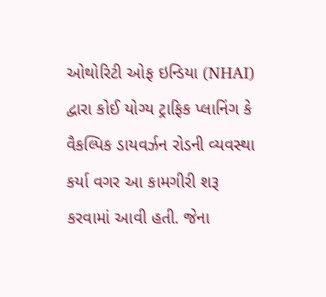ઓથોરિટી ઓફ ઇન્ડિયા (NHAI) દ્વારા કોઈ યોગ્ય ટ્રાફિક પ્લાનિંગ કે વૈકલ્પિક ડાયવર્ઝન રોડની વ્યવસ્થા કર્યા વગર આ કામગીરી શરૂ કરવામાં આવી હતી. જેના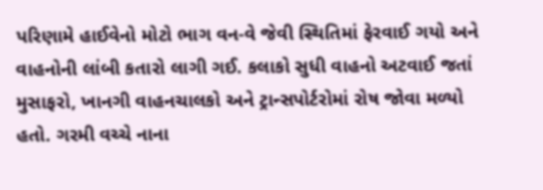પરિણામે હાઈવેનો મોટો ભાગ વન-વે જેવી સ્થિતિમાં ફેરવાઈ ગયો અને વાહનોની લાંબી કતારો લાગી ગઈ. કલાકો સુધી વાહનો અટવાઈ જતાં મુસાફરો, ખાનગી વાહનચાલકો અને ટ્રાન્સપોર્ટરોમાં રોષ જોવા મળ્યો હતો. ગરમી વચ્ચે નાના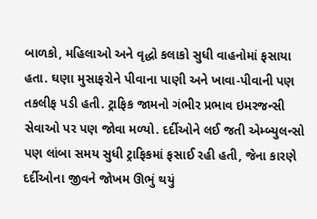બાળકો, મહિલાઓ અને વૃદ્ધો કલાકો સુધી વાહનોમાં ફસાયા હતા. ઘણા મુસાફરોને પીવાના પાણી અને ખાવા-પીવાની પણ તકલીફ પડી હતી. ટ્રાફિક જામનો ગંભીર પ્રભાવ ઇમરજન્સી સેવાઓ પર પણ જોવા મળ્યો. દર્દીઓને લઈ જતી એમ્બ્યુલન્સો પણ લાંબા સમય સુધી ટ્રાફિકમાં ફસાઈ રહી હતી, જેના કારણે દર્દીઓના જીવને જોખમ ઊભું થયું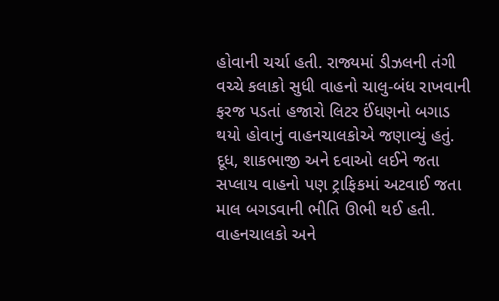હોવાની ચર્ચા હતી. રાજ્યમાં ડીઝલની તંગી વચ્ચે કલાકો સુધી વાહનો ચાલુ-બંધ રાખવાની ફરજ પડતાં હજારો લિટર ઈંધણનો બગાડ થયો હોવાનું વાહનચાલકોએ જણાવ્યું હતું. દૂધ, શાકભાજી અને દવાઓ લઈને જતા સપ્લાય વાહનો પણ ટ્રાફિકમાં અટવાઈ જતા માલ બગડવાની ભીતિ ઊભી થઈ હતી. વાહનચાલકો અને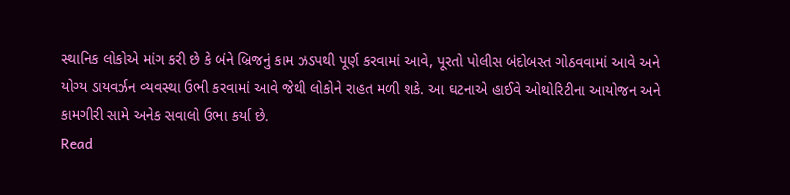સ્થાનિક લોકોએ માંગ કરી છે કે બંને બ્રિજનું કામ ઝડપથી પૂર્ણ કરવામાં આવે, પૂરતો પોલીસ બંદોબસ્ત ગોઠવવામાં આવે અને યોગ્ય ડાયવર્ઝન વ્યવસ્થા ઉભી કરવામાં આવે જેથી લોકોને રાહત મળી શકે. આ ઘટનાએ હાઈવે ઓથોરિટીના આયોજન અને કામગીરી સામે અનેક સવાલો ઉભા કર્યા છે.
Read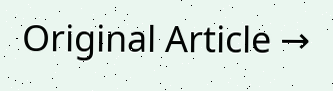Original Article →